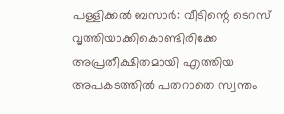പള്ളിക്കൽ ബസാർ: വീടിന്റെ ടെറസ് വൃത്തിയാക്കികൊണ്ടിരിക്കേ അപ്രതീക്ഷിതമായി എത്തിയ അപകടത്തിൽ പതറാതെ സ്വന്തം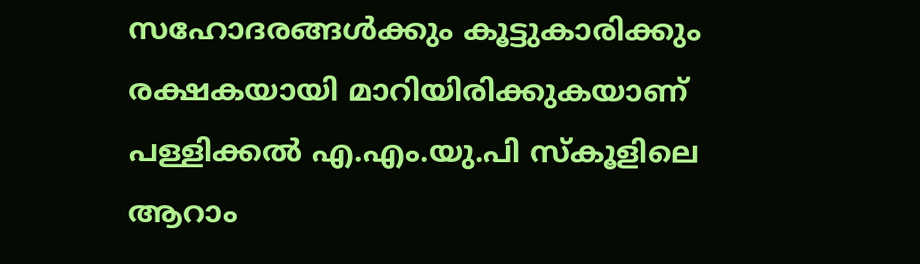സഹോദരങ്ങൾക്കും കൂട്ടുകാരിക്കും രക്ഷകയായി മാറിയിരിക്കുകയാണ് പള്ളിക്കൽ എ.എം.യു.പി സ്കൂളിലെ ആറാം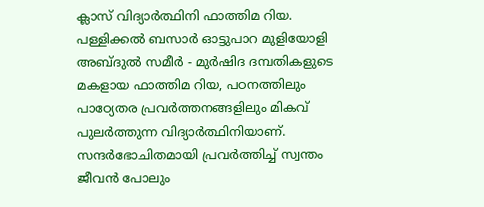ക്ലാസ് വിദ്യാർത്ഥിനി ഫാത്തിമ റിയ.
പള്ളിക്കൽ ബസാർ ഓട്ടുപാറ മുളിയോളി അബ്ദുൽ സമീർ - മുർഷിദ ദമ്പതികളുടെ മകളായ ഫാത്തിമ റിയ, പഠനത്തിലും പാഠ്യേതര പ്രവർത്തനങ്ങളിലും മികവ് പുലർത്തുന്ന വിദ്യാർത്ഥിനിയാണ്.
സന്ദർഭോചിതമായി പ്രവർത്തിച്ച് സ്വന്തം ജീവൻ പോലും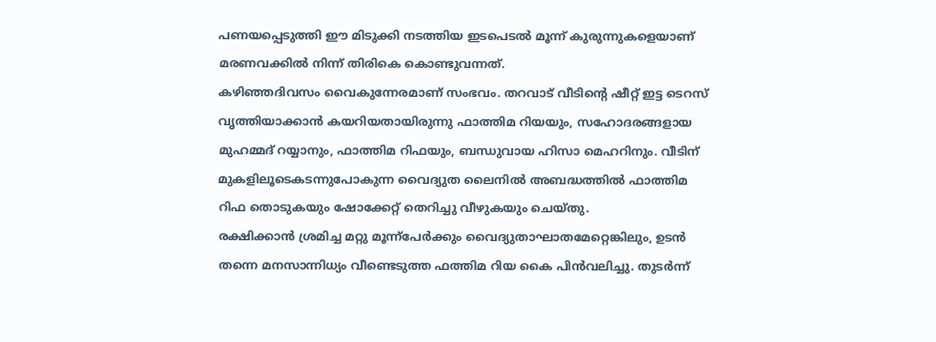പണയപ്പെടുത്തി ഈ മിടുക്കി നടത്തിയ ഇടപെടൽ മൂന്ന് കുരുന്നുകളെയാണ് മരണവക്കിൽ നിന്ന് തിരികെ കൊണ്ടുവന്നത്.
കഴിഞ്ഞദിവസം വൈകുന്നേരമാണ് സംഭവം. തറവാട് വീടിന്റെ ഷീറ്റ് ഇട്ട ടെറസ് വൃത്തിയാക്കാൻ കയറിയതായിരുന്നു ഫാത്തിമ റിയയും, സഹോദരങ്ങളായ മുഹമ്മദ് റയ്യാനും, ഫാത്തിമ റിഫയും, ബന്ധുവായ ഹിസാ മെഹറിനും. വീടിന് മുകളിലൂടെകടന്നുപോകുന്ന വൈദ്യുത ലൈനിൽ അബദ്ധത്തിൽ ഫാത്തിമ റിഫ തൊടുകയും ഷോക്കേറ്റ് തെറിച്ചു വീഴുകയും ചെയ്തു.
രക്ഷിക്കാൻ ശ്രമിച്ച മറ്റു മൂന്ന്പേർക്കും വൈദ്യുതാഘാതമേറ്റെങ്കിലും, ഉടൻ തന്നെ മനസാന്നിധ്യം വീണ്ടെടുത്ത ഫത്തിമ റിയ കൈ പിൻവലിച്ചു. തുടർന്ന്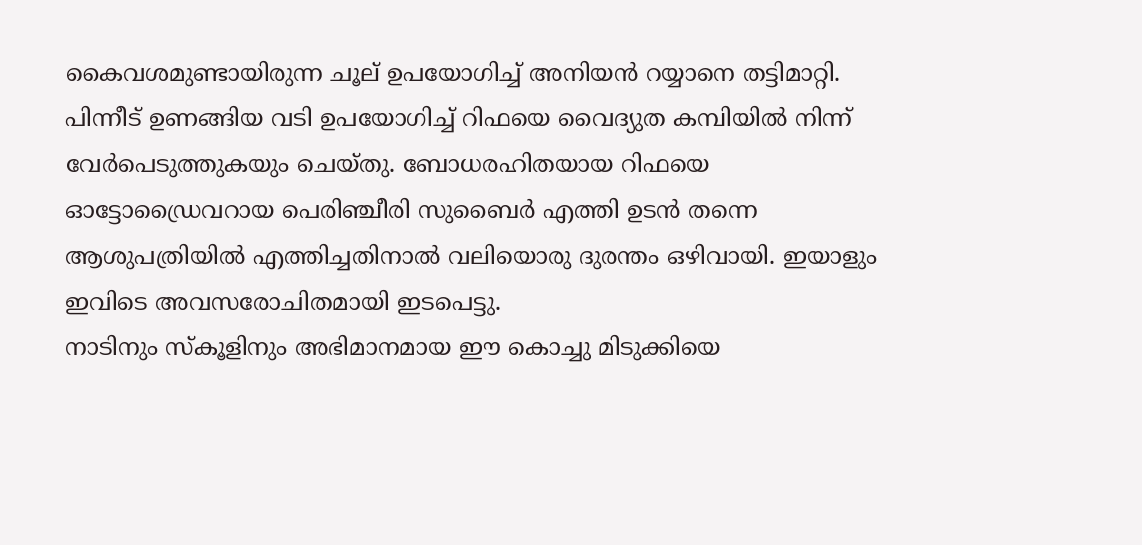കൈവശമുണ്ടായിരുന്ന ചൂല് ഉപയോഗിച്ച് അനിയൻ റയ്യാനെ തട്ടിമാറ്റി. പിന്നീട് ഉണങ്ങിയ വടി ഉപയോഗിച്ച് റിഫയെ വൈദ്യുത കമ്പിയിൽ നിന്ന് വേർപെടുത്തുകയും ചെയ്തു. ബോധരഹിതയായ റിഫയെ ഓട്ടോഡ്രൈവറായ പെരിഞ്ചീരി സുബൈർ എത്തി ഉടൻ തന്നെ ആശുപത്രിയിൽ എത്തിച്ചതിനാൽ വലിയൊരു ദുരന്തം ഒഴിവായി. ഇയാളും ഇവിടെ അവസരോചിതമായി ഇടപെട്ടു.
നാടിനും സ്കൂളിനും അഭിമാനമായ ഈ കൊച്ചു മിടുക്കിയെ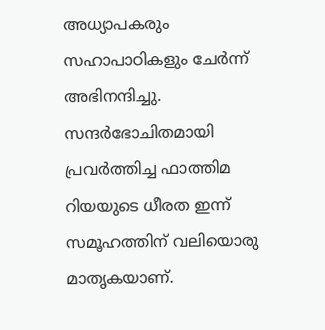അധ്യാപകരും സഹാപാഠികളും ചേർന്ന് അഭിനന്ദിച്ചു. സന്ദർഭോചിതമായി പ്രവർത്തിച്ച ഫാത്തിമ റിയയുടെ ധീരത ഇന്ന് സമൂഹത്തിന് വലിയൊരു മാതൃകയാണ്.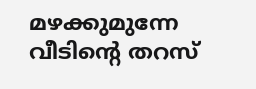മഴക്കുമുന്നേ വീടിന്റെ തറസ്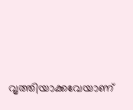വൃത്തിയാക്കവേയാണ്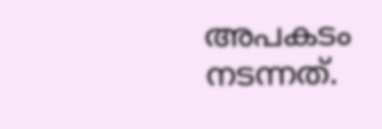അപകടം നടന്നത്.